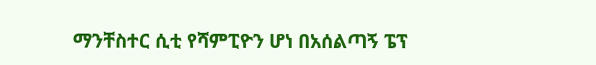ማንቸስተር ሲቲ የሻምፒዮን ሆነ በአሰልጣኝ ፔፕ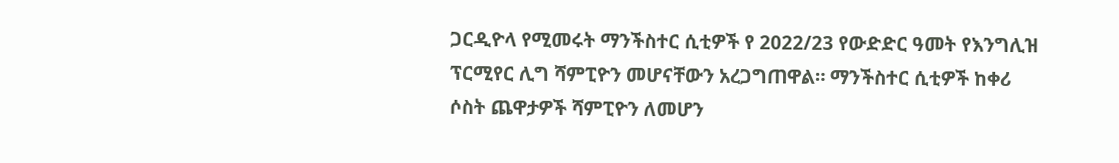ጋርዲዮላ የሚመሩት ማንችስተር ሲቲዎች የ 2022/23 የውድድር ዓመት የእንግሊዝ ፕርሚየር ሊግ ሻምፒዮን መሆናቸውን አረጋግጠዋል። ማንችስተር ሲቲዎች ከቀሪ ሶስት ጨዋታዎች ሻምፒዮን ለመሆን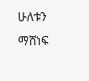ሁለቱን ማሸነፍ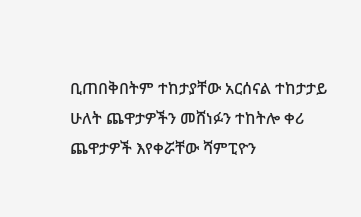ቢጠበቅበትም ተከታያቸው አርሰናል ተከታታይ ሁለት ጨዋታዎችን መሸነፉን ተከትሎ ቀሪ ጨዋታዎች እየቀሯቸው ሻምፒዮን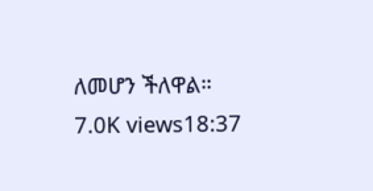ለመሆን ችለዋል። 7.0K views18:37